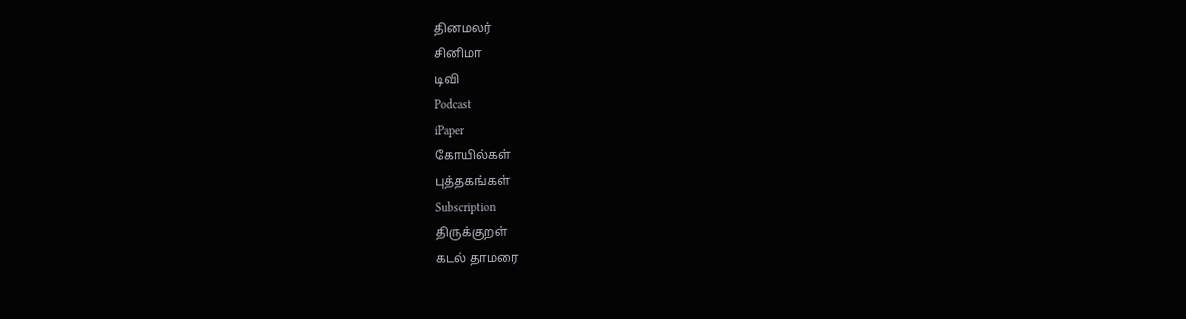தினமலர்
சினிமா
டிவி
Podcast
iPaper
கோயில்கள்
புத்தகங்கள்
Subscription
திருக்குறள்
கடல் தாமரை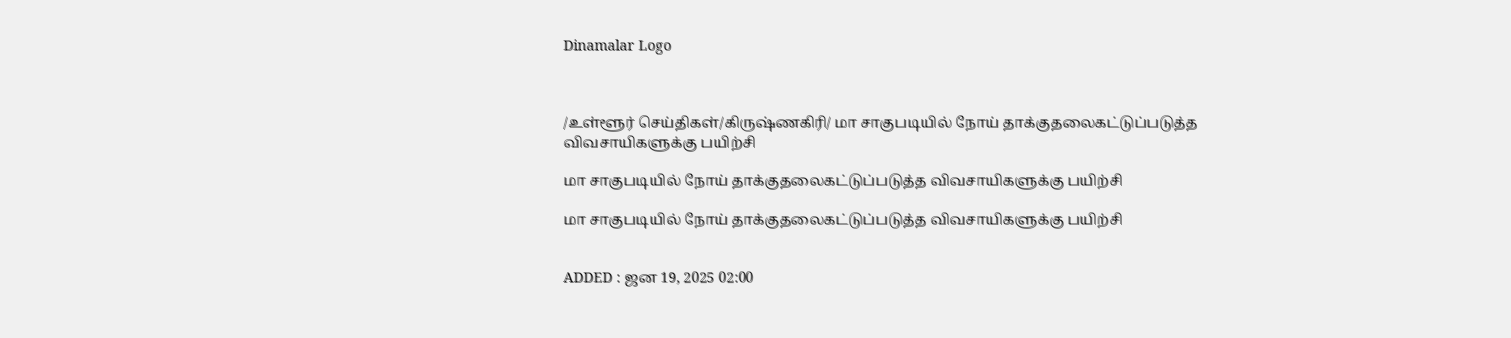Dinamalar Logo



/உள்ளூர் செய்திகள்/கிருஷ்ணகிரி/ மா சாகுபடியில் நோய் தாக்குதலைகட்டுப்படுத்த விவசாயிகளுக்கு பயிற்சி

மா சாகுபடியில் நோய் தாக்குதலைகட்டுப்படுத்த விவசாயிகளுக்கு பயிற்சி

மா சாகுபடியில் நோய் தாக்குதலைகட்டுப்படுத்த விவசாயிகளுக்கு பயிற்சி


ADDED : ஜன 19, 2025 02:00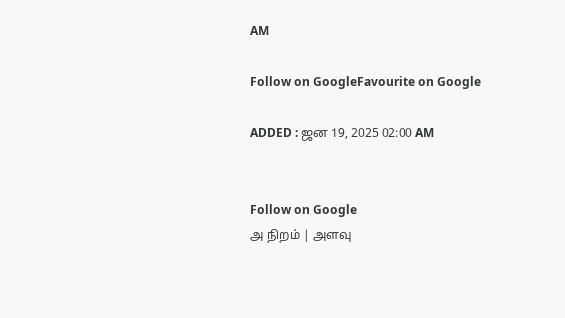AM

Follow on GoogleFavourite on Google

ADDED : ஜன 19, 2025 02:00 AM


Follow on Google
அ நிறம் | அளவு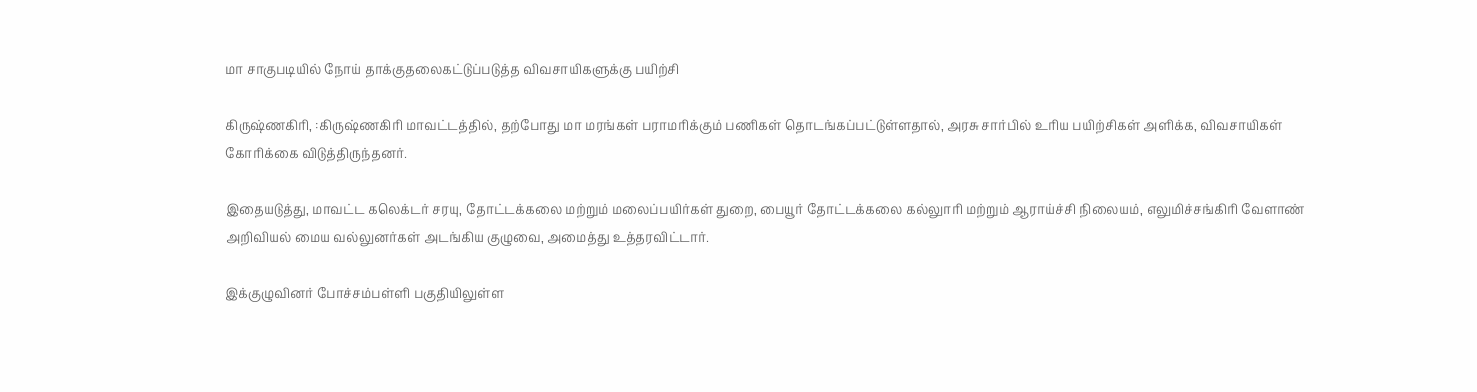மா சாகுபடியில் நோய் தாக்குதலைகட்டுப்படுத்த விவசாயிகளுக்கு பயிற்சி

கிருஷ்ணகிரி, :கிருஷ்ணகிரி மாவட்டத்தில், தற்போது மா மரங்கள் பராமரிக்கும் பணிகள் தொடங்கப்பட்டுள்ளதால், அரசு சார்பில் உரிய பயிற்சிகள் அளிக்க, விவசாயிகள் கோரிக்கை விடுத்திருந்தனர்.

இதையடுத்து, மாவட்ட கலெக்டர் சரயு, தோட்டக்கலை மற்றும் மலைப்பயிர்கள் துறை, பையூர் தோட்டக்கலை கல்லுாரி மற்றும் ஆராய்ச்சி நிலையம், எலுமிச்சங்கிரி வேளாண் அறிவியல் மைய வல்லுனர்கள் அடங்கிய குழுவை, அமைத்து உத்தரவிட்டார்.

இக்குழுவினர் போச்சம்பள்ளி பகுதியிலுள்ள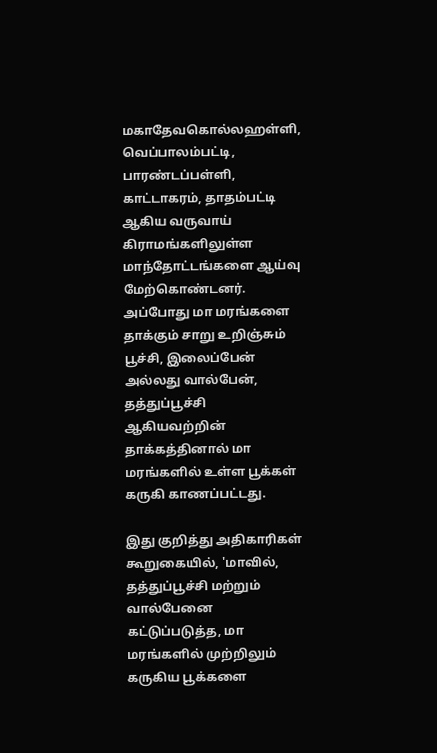மகாதேவகொல்லஹள்ளி, வெப்பாலம்பட்டி, பாரண்டப்பள்ளி, காட்டாகரம், தாதம்பட்டி ஆகிய வருவாய் கிராமங்களிலுள்ள மாந்தோட்டங்களை ஆய்வு மேற்கொண்டனர். அப்போது மா மரங்களை தாக்கும் சாறு உறிஞ்சும் பூச்சி, இலைப்பேன் அல்லது வால்பேன், தத்துப்பூச்சி ஆகியவற்றின் தாக்கத்தினால் மா மரங்களில் உள்ள பூக்கள் கருகி காணப்பட்டது.

இது குறித்து அதிகாரிகள் கூறுகையில், 'மாவில், தத்துப்பூச்சி மற்றும் வால்பேனை கட்டுப்படுத்த, மா மரங்களில் முற்றிலும் கருகிய பூக்களை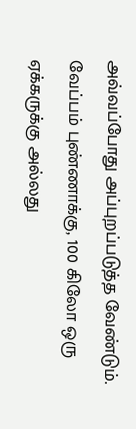அவ்வப்போது அப்புறப்படுத்த வேண்டும். வேப்பம் புண்ணாக்கு, 100 கிலோ ஒரு ஏக்கருக்கு அல்லது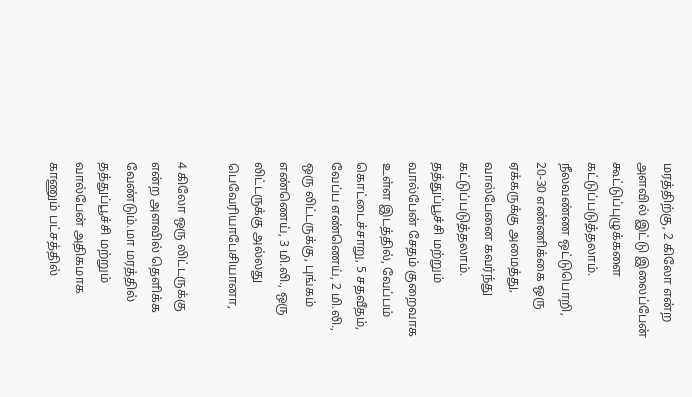மரத்திற்கு, 2 கிலோ என்ற அளவில் இட்டு இலைப்பேன் கூட்டுப்புழுக்களை கட்டுப்படுத்தலாம். நீலவண்ண ஒட்டுபொறி, 20-30 எண்ணிக்கை ஒரு ஏக்கருக்கு அமைத்து, வால்பேனை கவர்ந்து கட்டுப்படுத்தலாம். தத்துப்பூச்சி மற்றும் வால்பேன் சேதம் குறைவாக உள்ள இடத்தில், வேப்பம் கொட்டைச்சாறு, 5 சதவீதம், வேப்ப எண்ணெய், 2 மி.லி., ஒரு லிட்டருக்கு, புங்கம் எண்ணெய், 3 மி.லி., ஒரு லிட்டருக்கு அல்லது பெவேரியாபேசியானா,

4 கிலோ ஒரு லிட்டருக்கு என்ற அளவில் தெளிக்க வேண்டும்.மா மரத்தில் தத்துப்பூச்சி மற்றும் வால்பேன் அதிகமாக காணும் பட்சத்தில்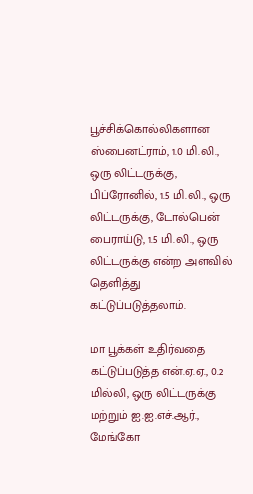பூச்சிக்கொல்லிகளான ஸ்பைனட்ராம், 1.0 மி.லி., ஒரு லிட்டருக்கு, பிப்ரோனில், 1.5 மி.லி., ஒரு லிட்டருக்கு, டோல்பென் பைராய்டு, 1.5 மி.லி., ஒரு லிட்டருக்கு என்ற அளவில் தெளித்து கட்டுப்படுத்தலாம்.

மா பூக்கள் உதிர்வதை கட்டுப்படுத்த என்.ஏ.ஏ., 0.2 மில்லி, ஒரு லிட்டருக்கு மற்றும் ஐ.ஐ.எச்.ஆர்., மேங்கோ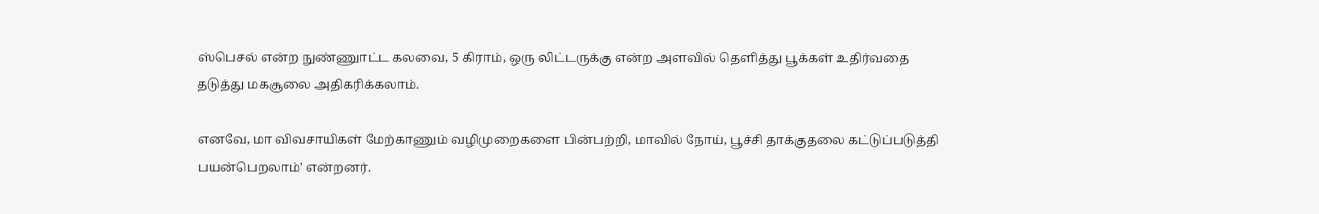ஸ்பெசல் என்ற நுண்ணுாட்ட கலவை, 5 கிராம், ஒரு லிட்டருக்கு என்ற அளவில் தெளித்து பூக்கள் உதிர்வதை தடுத்து மகசூலை அதிகரிக்கலாம்.

எனவே, மா விவசாயிகள் மேற்காணும் வழிமுறைகளை பின்பற்றி, மாவில் நோய், பூச்சி தாக்குதலை கட்டுப்படுத்தி பயன்பெறலாம்' என்றனர்.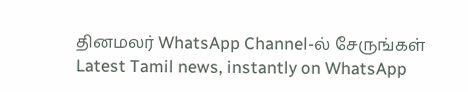தினமலர் WhatsApp Channel-ல் சேருங்கள்
Latest Tamil news, instantly on WhatsApp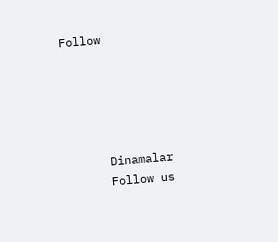Follow





      Dinamalar
      Follow us